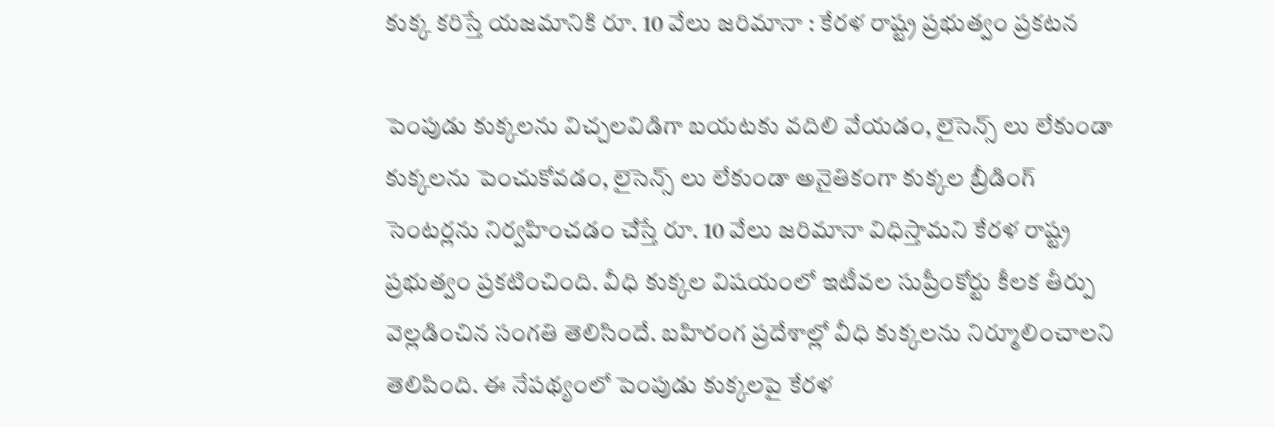కుక్క కరిస్తే యజమానికి రూ. 10 వేలు జరిమానా : కేరళ రాష్ట్ర ప్రభుత్వం ప్రకటన

పెంపుడు కుక్కలను విచ్చలవిడిగా బయటకు వదిలి వేయడం, లైసెన్స్ లు లేకుండా కుక్కలను పెంచుకోవడం, లైసెన్స్ లు లేకుండా అనైతికంగా కుక్కల బ్రీడింగ్ సెంటర్లను నిర్వహించడం చేస్తే రూ. 10 వేలు జరిమానా విధిస్తామని కేరళ రాష్ట్ర ప్రభుత్వం ప్రకటించింది. వీధి కుక్కల విషయంలో ఇటీవల సుప్రీంకోర్టు కీలక తీర్పు వెల్లడించిన సంగతి తెలిసిందే. బహిరంగ ప్రదేశాల్లో వీధి కుక్కలను నిర్మూలించాలని తెలిపింది. ఈ నేపథ్యంలో పెంపుడు కుక్కలపై కేరళ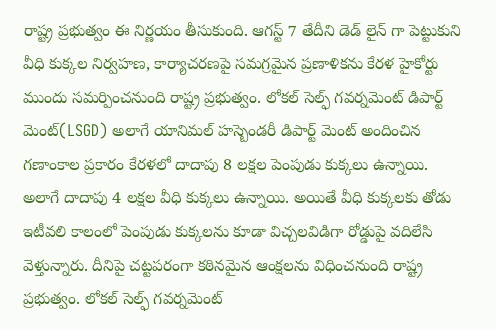రాష్ట్ర ప్రభుత్వం ఈ నిర్ణయం తీసుకుంది. ఆగస్ట్ 7 తేదీని డెడ్ లైన్ గా పెట్టుకుని వీధి కుక్కల నిర్వహణ, కార్యాచరణపై సమగ్రమైన ప్రణాళికను కేరళ హైకోర్టు ముందు సమర్పించనుంది రాష్ట్ర ప్రభుత్వం. లోకల్ సెల్ఫ్ గవర్నమెంట్ డిపార్ట్ మెంట్(LSGD) అలాగే యానిమల్ హస్బెండరీ డిపార్ట్ మెంట్ అందించిన గణాంకాల ప్రకారం కేరళలో దాదాపు 8 లక్షల పెంపుడు కుక్కలు ఉన్నాయి. అలాగే దాదాపు 4 లక్షల వీధి కుక్కలు ఉన్నాయి. అయితే వీధి కుక్కలకు తోడు ఇటీవలి కాలంలో పెంపుడు కుక్కలను కూడా విచ్చలవిడిగా రోడ్డుపై వదిలేసి వెళ్తున్నారు. దీనిపై చట్టపరంగా కఠినమైన ఆంక్షలను విధించనుంది రాష్ట్ర ప్రభుత్వం. లోకల్ సెల్ఫ్ గవర్నమెంట్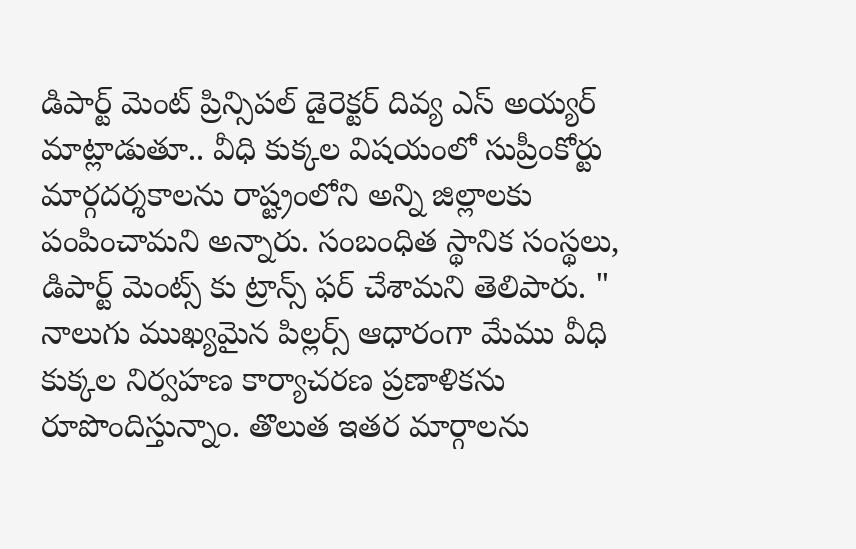డిపార్ట్ మెంట్ ప్రిన్సిపల్ డైరెక్టర్ దివ్య ఎస్ అయ్యర్ మాట్లాడుతూ.. వీధి కుక్కల విషయంలో సుప్రీంకోర్టు మార్గదర్శకాలను రాష్ట్రంలోని అన్ని జిల్లాలకు పంపించామని అన్నారు. సంబంధిత స్థానిక సంస్థలు, డిపార్ట్ మెంట్స్ కు ట్రాన్స్ ఫర్ చేశామని తెలిపారు. " నాలుగు ముఖ్యమైన పిల్లర్స్ ఆధారంగా మేము వీధి కుక్కల నిర్వహణ కార్యాచరణ ప్రణాళికను రూపొందిస్తున్నాం. తొలుత ఇతర మార్గాలను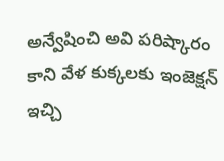అన్వేషించి అవి పరిష్కారం కాని వేళ కుక్కలకు ఇంజెక్షన్ ఇచ్చి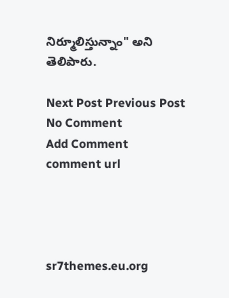నిర్మూలిస్తున్నాం" అని తెలిపారు.

Next Post Previous Post
No Comment
Add Comment
comment url




sr7themes.eu.org